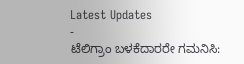Latest Updates
-
ಟೆಲಿಗ್ರಾಂ ಬಳಕೆದಾರರೇ ಗಮನಿಸಿ: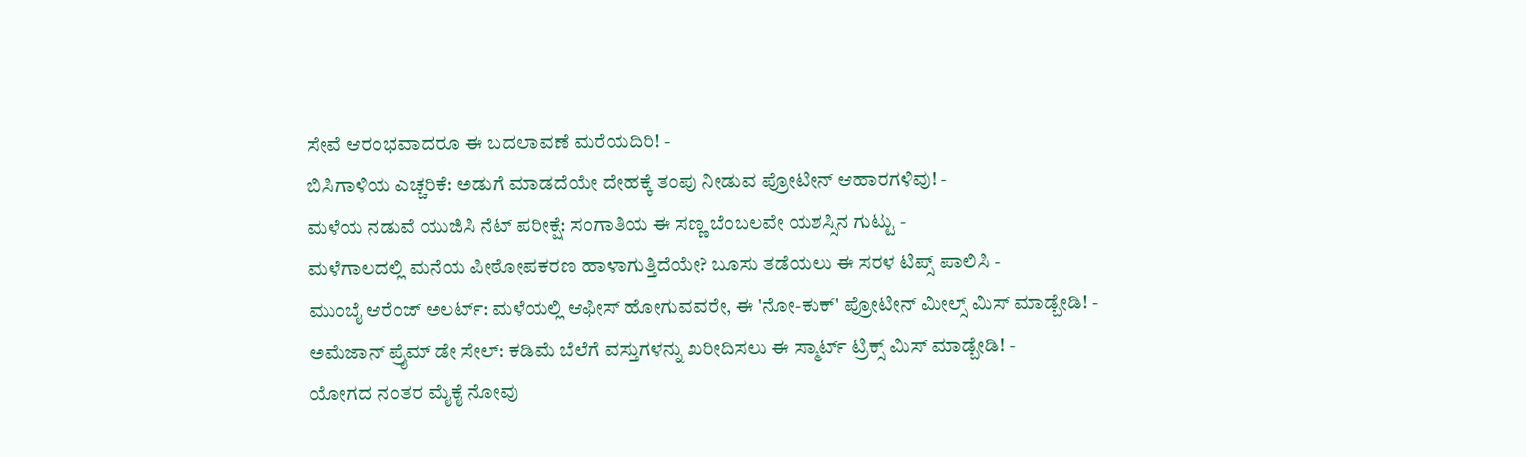ಸೇವೆ ಆರಂಭವಾದರೂ ಈ ಬದಲಾವಣೆ ಮರೆಯದಿರಿ! -
ಬಿಸಿಗಾಳಿಯ ಎಚ್ಚರಿಕೆ: ಅಡುಗೆ ಮಾಡದೆಯೇ ದೇಹಕ್ಕೆ ತಂಪು ನೀಡುವ ಪ್ರೋಟೀನ್ ಆಹಾರಗಳಿವು! -
ಮಳೆಯ ನಡುವೆ ಯುಜಿಸಿ ನೆಟ್ ಪರೀಕ್ಷೆ: ಸಂಗಾತಿಯ ಈ ಸಣ್ಣ ಬೆಂಬಲವೇ ಯಶಸ್ಸಿನ ಗುಟ್ಟು -
ಮಳೆಗಾಲದಲ್ಲಿ ಮನೆಯ ಪೀಠೋಪಕರಣ ಹಾಳಾಗುತ್ತಿದೆಯೇ? ಬೂಸು ತಡೆಯಲು ಈ ಸರಳ ಟಿಪ್ಸ್ ಪಾಲಿಸಿ -
ಮುಂಬೈ ಆರೆಂಜ್ ಅಲರ್ಟ್: ಮಳೆಯಲ್ಲಿ ಆಫೀಸ್ ಹೋಗುವವರೇ, ಈ 'ನೋ-ಕುಕ್' ಪ್ರೋಟೀನ್ ಮೀಲ್ಸ್ ಮಿಸ್ ಮಾಡ್ಬೇಡಿ! -
ಅಮೆಜಾನ್ ಪ್ರೈಮ್ ಡೇ ಸೇಲ್: ಕಡಿಮೆ ಬೆಲೆಗೆ ವಸ್ತುಗಳನ್ನು ಖರೀದಿಸಲು ಈ ಸ್ಮಾರ್ಟ್ ಟ್ರಿಕ್ಸ್ ಮಿಸ್ ಮಾಡ್ಬೇಡಿ! -
ಯೋಗದ ನಂತರ ಮೈಕೈ ನೋವು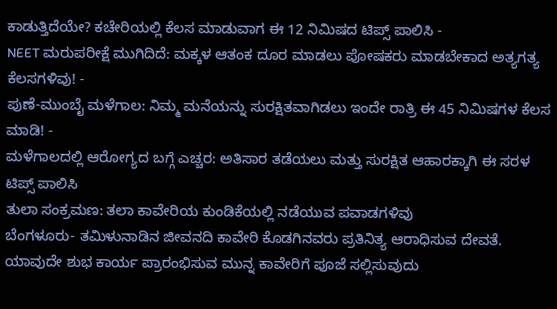ಕಾಡುತ್ತಿದೆಯೇ? ಕಚೇರಿಯಲ್ಲಿ ಕೆಲಸ ಮಾಡುವಾಗ ಈ 12 ನಿಮಿಷದ ಟಿಪ್ಸ್ ಪಾಲಿಸಿ -
NEET ಮರುಪರೀಕ್ಷೆ ಮುಗಿದಿದೆ: ಮಕ್ಕಳ ಆತಂಕ ದೂರ ಮಾಡಲು ಪೋಷಕರು ಮಾಡಬೇಕಾದ ಅತ್ಯಗತ್ಯ ಕೆಲಸಗಳಿವು! -
ಪುಣೆ-ಮುಂಬೈ ಮಳೆಗಾಲ: ನಿಮ್ಮ ಮನೆಯನ್ನು ಸುರಕ್ಷಿತವಾಗಿಡಲು ಇಂದೇ ರಾತ್ರಿ ಈ 45 ನಿಮಿಷಗಳ ಕೆಲಸ ಮಾಡಿ! -
ಮಳೆಗಾಲದಲ್ಲಿ ಆರೋಗ್ಯದ ಬಗ್ಗೆ ಎಚ್ಚರ: ಅತಿಸಾರ ತಡೆಯಲು ಮತ್ತು ಸುರಕ್ಷಿತ ಆಹಾರಕ್ಕಾಗಿ ಈ ಸರಳ ಟಿಪ್ಸ್ ಪಾಲಿಸಿ
ತುಲಾ ಸಂಕ್ರಮಣ: ತಲಾ ಕಾವೇರಿಯ ಕುಂಡಿಕೆಯಲ್ಲಿ ನಡೆಯುವ ಪವಾಡಗಳಿವು
ಬೆಂಗಳೂರು- ತಮಿಳುನಾಡಿನ ಜೀವನದಿ ಕಾವೇರಿ ಕೊಡಗಿನವರು ಪ್ರತಿನಿತ್ಯ ಆರಾಧಿಸುವ ದೇವತೆ. ಯಾವುದೇ ಶುಭ ಕಾರ್ಯ ಪ್ರಾರಂಭಿಸುವ ಮುನ್ನ ಕಾವೇರಿಗೆ ಪೂಜೆ ಸಲ್ಲಿಸುವುದು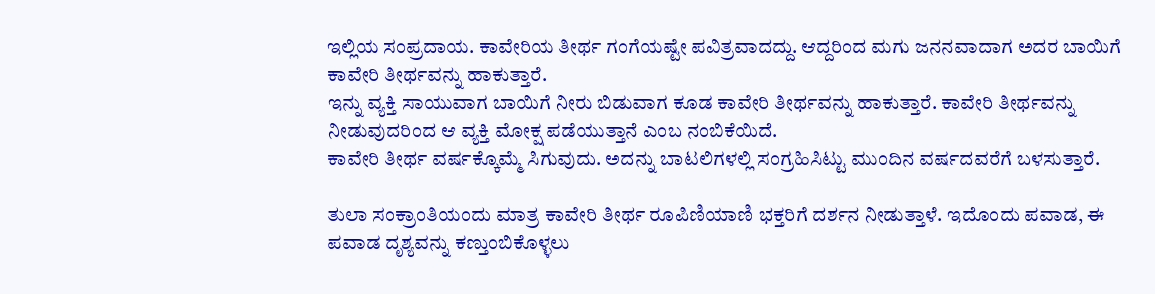ಇಲ್ಲಿಯ ಸಂಪ್ರದಾಯ. ಕಾವೇರಿಯ ತೀರ್ಥ ಗಂಗೆಯಷ್ಟೇ ಪವಿತ್ರವಾದದ್ದು. ಆದ್ದರಿಂದ ಮಗು ಜನನವಾದಾಗ ಅದರ ಬಾಯಿಗೆ ಕಾವೇರಿ ತೀರ್ಥವನ್ನು ಹಾಕುತ್ತಾರೆ.
ಇನ್ನು ವ್ಯಕ್ತಿ ಸಾಯುವಾಗ ಬಾಯಿಗೆ ನೀರು ಬಿಡುವಾಗ ಕೂಡ ಕಾವೇರಿ ತೀರ್ಥವನ್ನು ಹಾಕುತ್ತಾರೆ. ಕಾವೇರಿ ತೀರ್ಥವನ್ನು ನೀಡುವುದರಿಂದ ಆ ವ್ಯಕ್ತಿ ಮೋಕ್ಷ ಪಡೆಯುತ್ತಾನೆ ಎಂಬ ನಂಬಿಕೆಯಿದೆ.
ಕಾವೇರಿ ತೀರ್ಥ ವರ್ಷಕ್ಕೊಮ್ಮೆ ಸಿಗುವುದು. ಅದನ್ನು ಬಾಟಲಿಗಳಲ್ಲಿ ಸಂಗ್ರಹಿಸಿಟ್ಟು ಮುಂದಿನ ವರ್ಷದವರೆಗೆ ಬಳಸುತ್ತಾರೆ.

ತುಲಾ ಸಂಕ್ರಾಂತಿಯಂದು ಮಾತ್ರ ಕಾವೇರಿ ತೀರ್ಥ ರೂಪಿಣಿಯಾಣಿ ಭಕ್ತರಿಗೆ ದರ್ಶನ ನೀಡುತ್ತಾಳೆ. ಇದೊಂದು ಪವಾಡ, ಈ ಪವಾಡ ದೃಶ್ಯವನ್ನು ಕಣ್ತುಂಬಿಕೊಳ್ಳಲು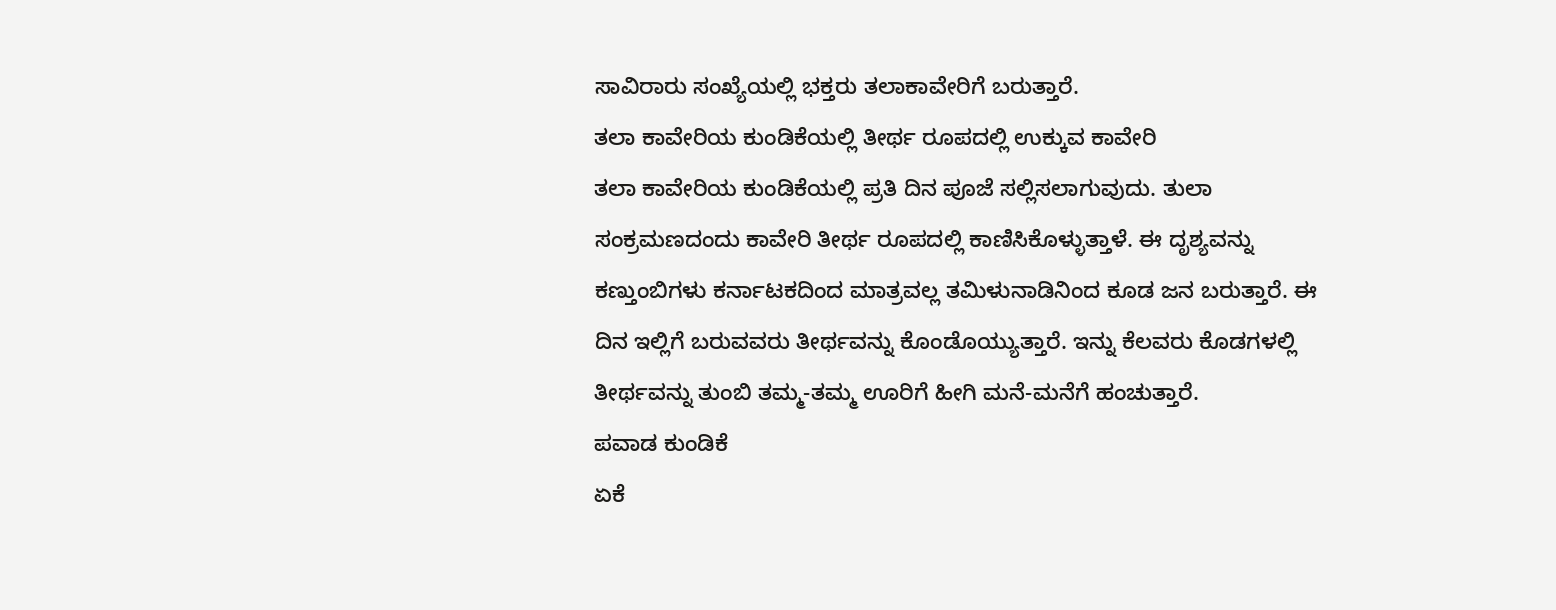ಸಾವಿರಾರು ಸಂಖ್ಯೆಯಲ್ಲಿ ಭಕ್ತರು ತಲಾಕಾವೇರಿಗೆ ಬರುತ್ತಾರೆ.
ತಲಾ ಕಾವೇರಿಯ ಕುಂಡಿಕೆಯಲ್ಲಿ ತೀರ್ಥ ರೂಪದಲ್ಲಿ ಉಕ್ಕುವ ಕಾವೇರಿ
ತಲಾ ಕಾವೇರಿಯ ಕುಂಡಿಕೆಯಲ್ಲಿ ಪ್ರತಿ ದಿನ ಪೂಜೆ ಸಲ್ಲಿಸಲಾಗುವುದು. ತುಲಾ ಸಂಕ್ರಮಣದಂದು ಕಾವೇರಿ ತೀರ್ಥ ರೂಪದಲ್ಲಿ ಕಾಣಿಸಿಕೊಳ್ಳುತ್ತಾಳೆ. ಈ ದೃಶ್ಯವನ್ನು ಕಣ್ತುಂಬಿಗಳು ಕರ್ನಾಟಕದಿಂದ ಮಾತ್ರವಲ್ಲ ತಮಿಳುನಾಡಿನಿಂದ ಕೂಡ ಜನ ಬರುತ್ತಾರೆ. ಈ ದಿನ ಇಲ್ಲಿಗೆ ಬರುವವರು ತೀರ್ಥವನ್ನು ಕೊಂಡೊಯ್ಯುತ್ತಾರೆ. ಇನ್ನು ಕೆಲವರು ಕೊಡಗಳಲ್ಲಿ ತೀರ್ಥವನ್ನು ತುಂಬಿ ತಮ್ಮ-ತಮ್ಮ ಊರಿಗೆ ಹೀಗಿ ಮನೆ-ಮನೆಗೆ ಹಂಚುತ್ತಾರೆ.
ಪವಾಡ ಕುಂಡಿಕೆ
ಏಕೆ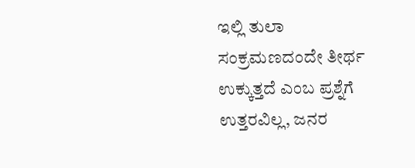ಇಲ್ಲಿ ತುಲಾ ಸಂಕ್ರಮಣದಂದೇ ತೀರ್ಥ ಉಕ್ಕುತ್ತದೆ ಎಂಬ ಪ್ರಶ್ನೆಗೆ ಉತ್ತರವಿಲ್ಲ, ಜನರ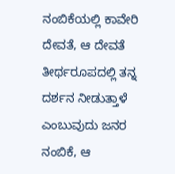ನಂಬಿಕೆಯಲ್ಲಿ ಕಾವೇರಿ ದೇವತೆ, ಆ ದೇವತೆ ತೀರ್ಥರೂಪದಲ್ಲಿ ತನ್ನ ದರ್ಶನ ನೀಡುತ್ತಾಳೆ ಎಂಬುವುದು ಜನರ ನಂಬಿಕೆ, ಆ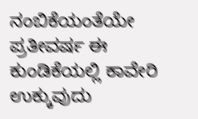ನಂಬಿಕೆಯಂತೆಯೇ ಪ್ರತೀವರ್ಷ ಈ ಕುಂಡಿಕೆಯಲ್ಲಿ ಕಾವೇರಿ ಉಕ್ಕುವುದು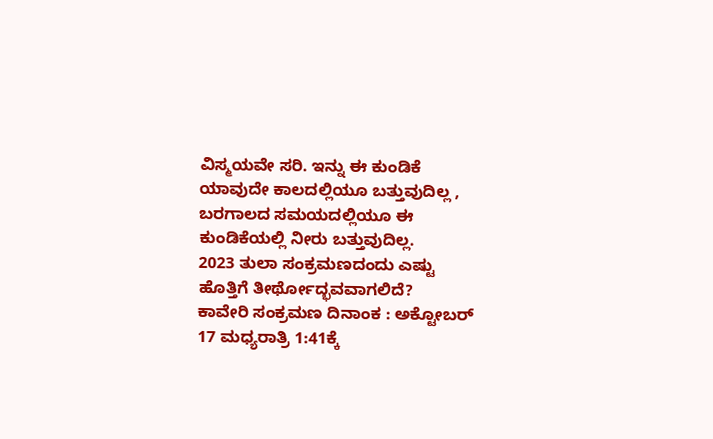ವಿಸ್ಮಯವೇ ಸರಿ. ಇನ್ನು ಈ ಕುಂಡಿಕೆ ಯಾವುದೇ ಕಾಲದಲ್ಲಿಯೂ ಬತ್ತುವುದಿಲ್ಲ , ಬರಗಾಲದ ಸಮಯದಲ್ಲಿಯೂ ಈ ಕುಂಡಿಕೆಯಲ್ಲಿ ನೀರು ಬತ್ತುವುದಿಲ್ಲ.
2023 ತುಲಾ ಸಂಕ್ರಮಣದಂದು ಎಷ್ಟು ಹೊತ್ತಿಗೆ ತೀರ್ಥೋದ್ಭವವಾಗಲಿದೆ?
ಕಾವೇರಿ ಸಂಕ್ರಮಣ ದಿನಾಂಕ : ಅಕ್ಟೋಬರ್ 17 ಮಧ್ಯರಾತ್ರಿ 1:41ಕ್ಕೆ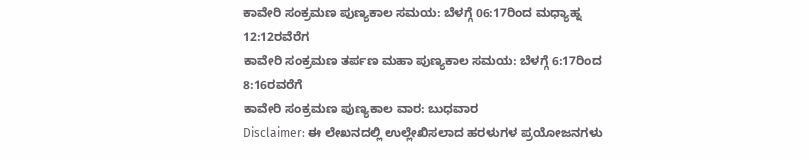ಕಾವೇರಿ ಸಂಕ್ರಮಣ ಪುಣ್ಯಕಾಲ ಸಮಯ: ಬೆಳಗ್ಗೆ 06:17ರಿಂದ ಮಧ್ಯಾಹ್ನ 12:12ರವೆರೆಗ
ಕಾವೇರಿ ಸಂಕ್ರಮಣ ತರ್ಪಣ ಮಹಾ ಪುಣ್ಯಕಾಲ ಸಮಯ: ಬೆಳಗ್ಗೆ 6:17ರಿಂದ 8:16ರವರೆಗೆ
ಕಾವೇರಿ ಸಂಕ್ರಮಣ ಪುಣ್ಯಕಾಲ ವಾರ: ಬುಧವಾರ
Disclaimer: ಈ ಲೇಖನದಲ್ಲಿ ಉಲ್ಲೇಖಿಸಲಾದ ಹರಳುಗಳ ಪ್ರಯೋಜನಗಳು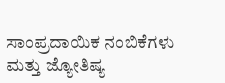ಸಾಂಪ್ರದಾಯಿಕ ನಂಬಿಕೆಗಳು ಮತ್ತು ಜ್ಯೋತಿಷ್ಯ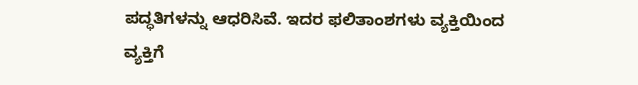ಪದ್ಧತಿಗಳನ್ನು ಆಧರಿಸಿವೆ. ಇದರ ಫಲಿತಾಂಶಗಳು ವ್ಯಕ್ತಿಯಿಂದ ವ್ಯಕ್ತಿಗೆ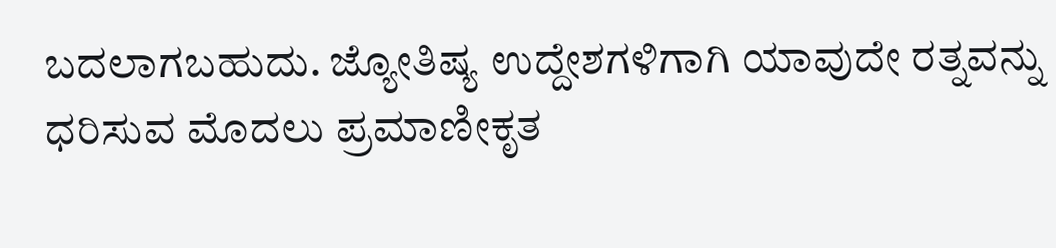ಬದಲಾಗಬಹುದು. ಜ್ಯೋತಿಷ್ಯ ಉದ್ದೇಶಗಳಿಗಾಗಿ ಯಾವುದೇ ರತ್ನವನ್ನು ಧರಿಸುವ ಮೊದಲು ಪ್ರಮಾಣೀಕೃತ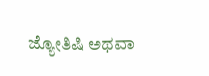ಜ್ಯೋತಿಷಿ ಅಥವಾ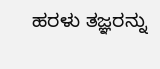ಹರಳು ತಜ್ಞರನ್ನು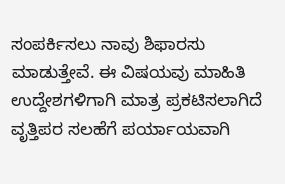ಸಂಪರ್ಕಿಸಲು ನಾವು ಶಿಫಾರಸು ಮಾಡುತ್ತೇವೆ. ಈ ವಿಷಯವು ಮಾಹಿತಿ ಉದ್ದೇಶಗಳಿಗಾಗಿ ಮಾತ್ರ ಪ್ರಕಟಿಸಲಾಗಿದೆ ವೃತ್ತಿಪರ ಸಲಹೆಗೆ ಪರ್ಯಾಯವಾಗಿ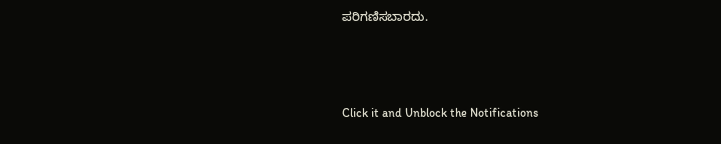ಪರಿಗಣಿಸಬಾರದು.



Click it and Unblock the Notifications